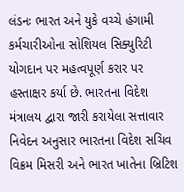લંડનઃ ભારત અને યુકે વચ્ચે હંગામી કર્મચારીઓના સોશિયલ સિક્યુરિટી યોગદાન પર મહત્વપૂર્ણ કરાર પર હસ્તાક્ષર કર્યા છે. ભારતના વિદેશ મંત્રાલય દ્વારા જારી કરાયેલા સત્તાવાર નિવેદન અનુસાર ભારતના વિદેશ સચિવ વિક્રમ મિસરી અને ભારત ખાતેના બ્રિટિશ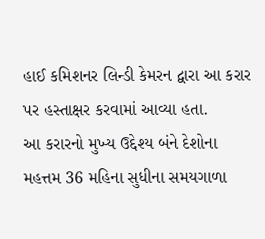હાઈ કમિશનર લિન્ડી કેમરન દ્વારા આ કરાર પર હસ્તાક્ષર કરવામાં આવ્યા હતા.
આ કરારનો મુખ્ય ઉદ્દેશ્ય બંને દેશોના મહત્તમ 36 મહિના સુધીના સમયગાળા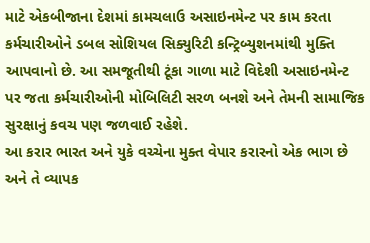માટે એકબીજાના દેશમાં કામચલાઉ અસાઇનમેન્ટ પર કામ કરતા કર્મચારીઓને ડબલ સોશિયલ સિક્યુરિટી કન્ટ્રિબ્યુશનમાંથી મુક્તિ આપવાનો છે. આ સમજૂતીથી ટૂંકા ગાળા માટે વિદેશી અસાઇનમેન્ટ પર જતા કર્મચારીઓની મોબિલિટી સરળ બનશે અને તેમની સામાજિક સુરક્ષાનું કવચ પણ જળવાઈ રહેશે.
આ કરાર ભારત અને યુકે વચ્ચેના મુક્ત વેપાર કરારનો એક ભાગ છે અને તે વ્યાપક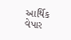આર્થિક વેપાર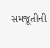સમજૂતીની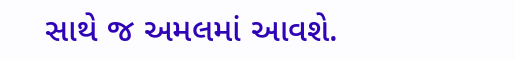સાથે જ અમલમાં આવશે.